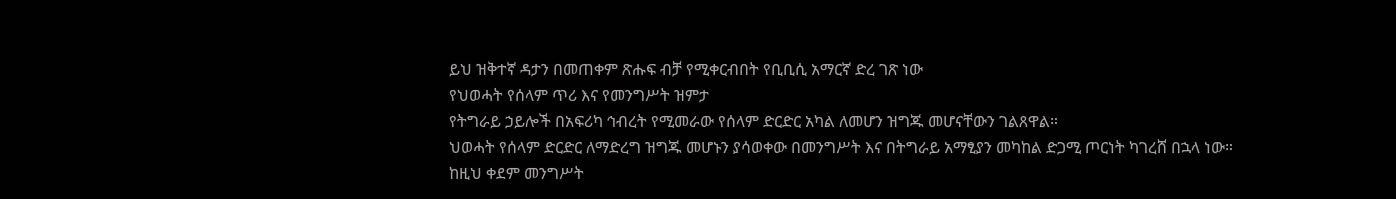ይህ ዝቅተኛ ዳታን በመጠቀም ጽሑፍ ብቻ የሚቀርብበት የቢቢሲ አማርኛ ድረ ገጽ ነው
የህወሓት የሰላም ጥሪ እና የመንግሥት ዝምታ
የትግራይ ኃይሎች በአፍሪካ ኅብረት የሚመራው የሰላም ድርድር አካል ለመሆን ዝግጁ መሆናቸውን ገልጸዋል።
ህወሓት የሰላም ድርድር ለማድረግ ዝግጁ መሆኑን ያሳወቀው በመንግሥት እና በትግራይ አማፂያን መካከል ድጋሚ ጦርነት ካገረሸ በኋላ ነው።
ከዚህ ቀደም መንግሥት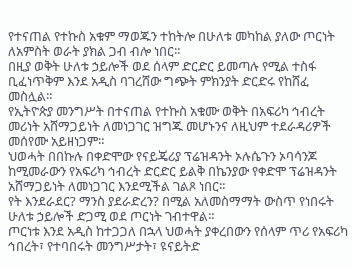የተናጠል የተኩስ አቁም ማወጁን ተከትሎ በሁለቱ መካከል ያለው ጦርነት ለአምስት ወራት ያክል ጋብ ብሎ ነበር።
በዚያ ወቅት ሁለቱ ኃይሎች ወደ ሰላም ድርድር ይመጣሉ የሚል ተስፋ ቢፈነጥቅም እንደ አዲስ ባገረሸው ግጭት ምክንያት ድርድሩ የከሸፈ መስሏል።
የኢትዮጵያ መንግሥት በተናጠል የተኩስ አቁሙ ወቅት በአፍሪካ ኅብረት መሪነት አሸማጋይነት ለመነጋገር ዝግጁ መሆኑንና ለዚህም ተደራዳሪዎች መሰየሙ አይዘነጋም።
ህወሓት በበኩሉ በቀድሞው የናይጄሪያ ፕሬዝዳንት ኦሉሴጉን ኦባሳንጆ ከሚመራውን የአፍሪካ ኅብረት ድርድር ይልቅ በኬንያው የቀድሞ ፕሬዝዳንት አሸማጋይነት ለመነጋገር እንደሚችል ገልጾ ነበር።
የት እንደራደር? ማንስ ያደራድረን? በሚል አለመስማማት ውስጥ የነበሩት ሁለቱ ኃይሎች ድጋሚ ወደ ጦርነት ገብተዋል።
ጦርነቱ እንደ አዲስ ከተጋጋለ በኋላ ህወሓት ያቀረበውን የሰላም ጥሪ የአፍሪካ ኅበረት፣ የተባበሩት መንግሥታት፣ ዩናይትድ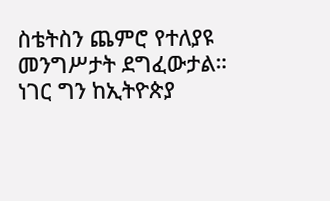ስቴትስን ጨምሮ የተለያዩ መንግሥታት ደግፈውታል።
ነገር ግን ከኢትዮጵያ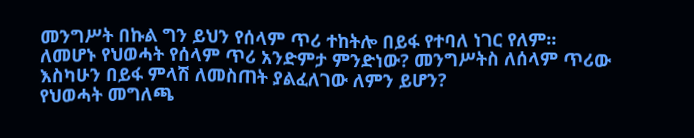መንግሥት በኩል ግን ይህን የሰላም ጥሪ ተከትሎ በይፋ የተባለ ነገር የለም።
ለመሆኑ የህወሓት የሰላም ጥሪ አንድምታ ምንድነው? መንግሥትስ ለሰላም ጥሪው እስካሁን በይፋ ምላሽ ለመስጠት ያልፈለገው ለምን ይሆን?
የህወሓት መግለጫ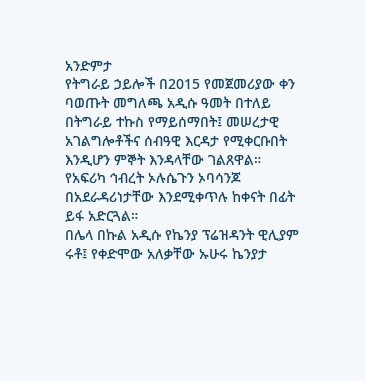አንድምታ
የትግራይ ኃይሎች በ2015 የመጀመሪያው ቀን ባወጡት መግለጫ አዲሱ ዓመት በተለይ በትግራይ ተኩስ የማይሰማበት፤ መሠረታዊ አገልግሎቶችና ሰብዓዊ እርዳታ የሚቀርቡበት እንዲሆን ምኞት እንዳላቸው ገልጸዋል።
የአፍሪካ ኅብረት ኦሉሴጉን ኦባሳንጆ በአደራዳሪነታቸው እንደሚቀጥሉ ከቀናት በፊት ይፋ አድርጓል።
በሌላ በኩል አዲሱ የኬንያ ፕሬዝዳንት ዊሊያም ሩቶ፤ የቀድሞው አለቃቸው ኡሁሩ ኬንያታ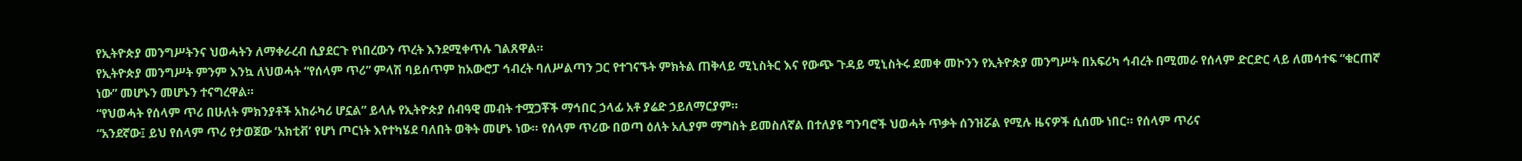የኢትዮጵያ መንግሥትንና ህወሓትን ለማቀራረብ ሲያደርጉ የነበረውን ጥረት እንደሚቀጥሉ ገልጸዋል።
የኢትዮጵያ መንግሥት ምንም እንኳ ለህወሓት “የሰላም ጥሪ” ምላሽ ባይሰጥም ከአውሮፓ ኅብረት ባለሥልጣን ጋር የተገናኙት ምክትል ጠቅላይ ሚኒስትር እና የውጭ ጉዳይ ሚኒስትሩ ደመቀ መኮንን የኢትዮጵያ መንግሥት በአፍሪካ ኅብረት በሚመራ የሰላም ድርድር ላይ ለመሳተፍ “ቁርጠኛ ነው” መሆኑን መሆኑን ተናግረዋል።
“የህወሓት የሰላም ጥሪ በሁለት ምክንያቶች አከራካሪ ሆኗል” ይላሉ የኢትዮጵያ ሰብዓዊ መብት ተሟጋቾች ማኅበር ኃላፊ አቶ ያሬድ ኃይለማርያም።
“አንደኛው፤ ይህ የሰላም ጥሪ የታወጀው ‘አክቲቭ’ የሆነ ጦርነት እየተካሄደ ባለበት ወቅት መሆኑ ነው። የሰላም ጥሪው በወጣ ዕለት አሊያም ማግስት ይመስለኛል በተለያዩ ግንባሮች ህወሓት ጥቃት ሰንዝሯል የሚሉ ዜናዎች ሲሰሙ ነበር። የሰላም ጥሪና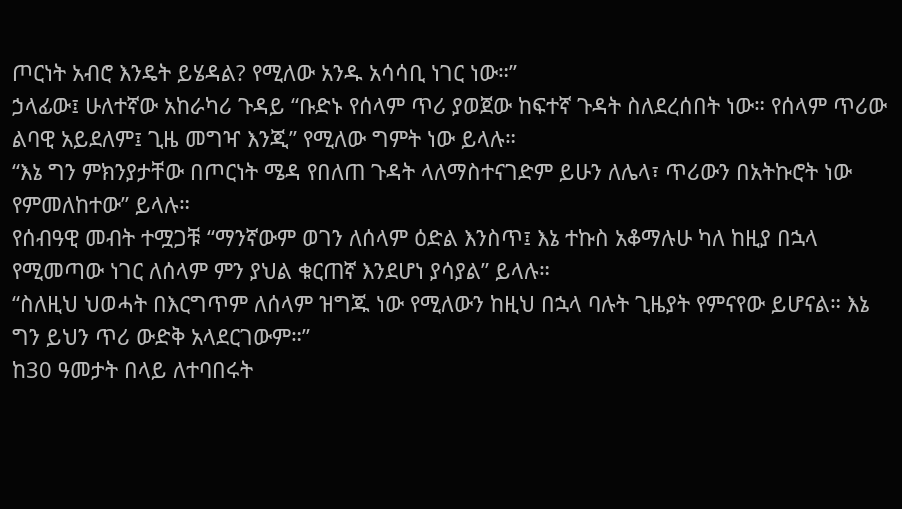ጦርነት አብሮ እንዴት ይሄዳል? የሚለው አንዱ አሳሳቢ ነገር ነው።”
ኃላፊው፤ ሁለተኛው አከራካሪ ጉዳይ “ቡድኑ የሰላም ጥሪ ያወጀው ከፍተኛ ጉዳት ስለደረሰበት ነው። የሰላም ጥሪው ልባዊ አይደለም፤ ጊዜ መግዣ እንጂ” የሚለው ግምት ነው ይላሉ።
“እኔ ግን ምክንያታቸው በጦርነት ሜዳ የበለጠ ጉዳት ላለማስተናገድም ይሁን ለሌላ፣ ጥሪውን በአትኩሮት ነው የምመለከተው” ይላሉ።
የሰብዓዊ መብት ተሟጋቹ “ማንኛውም ወገን ለሰላም ዕድል እንስጥ፤ እኔ ተኩስ አቆማሉሁ ካለ ከዚያ በኋላ የሚመጣው ነገር ለሰላም ምን ያህል ቁርጠኛ እንደሆነ ያሳያል” ይላሉ።
“ስለዚህ ህወሓት በእርግጥም ለሰላም ዝግጁ ነው የሚለውን ከዚህ በኋላ ባሉት ጊዜያት የምናየው ይሆናል። እኔ ግን ይህን ጥሪ ውድቅ አላደርገውም።”
ከ30 ዓመታት በላይ ለተባበሩት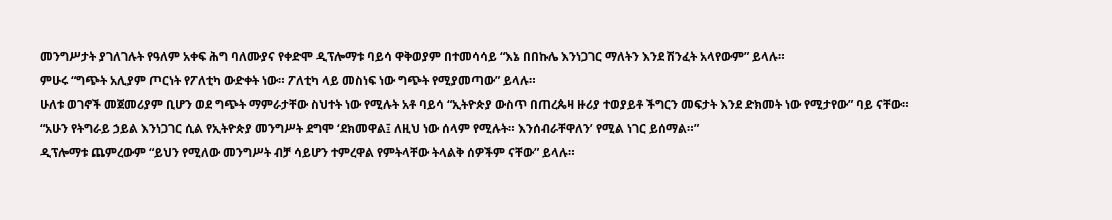መንግሥታት ያገለገሉት የዓለም አቀፍ ሕግ ባለሙያና የቀድሞ ዲፕሎማቱ ባይሳ ዋቅወያም በተመሳሳይ “እኔ በበኩሌ እንነጋገር ማለትን እንደ ሽንፈት አላየውም” ይላሉ።
ምሁሩ “ግጭት አሊያም ጦርነት የፖለቲካ ውድቀት ነው። ፖለቲካ ላይ መስነፍ ነው ግጭት የሚያመጣው” ይላሉ።
ሁለቱ ወገኖች መጀመሪያም ቢሆን ወደ ግጭት ማምራታቸው ስህተት ነው የሚሉት አቶ ባይሳ “ኢትዮጵያ ውስጥ በጠረጴዛ ዙሪያ ተወያይቶ ችግርን መፍታት እንደ ድክመት ነው የሚታየው” ባይ ናቸው።
“አሁን የትግራይ ኃይል እንነጋገር ሲል የኢትዮጵያ መንግሥት ደግሞ ‘ደክመዋል፤ ለዚህ ነው ሰላም የሚሉት። እንሰብራቸዋለን’ የሚል ነገር ይሰማል።”
ዲፕሎማቱ ጨምረውም “ይህን የሚለው መንግሥት ብቻ ሳይሆን ተምረዋል የምትላቸው ትላልቅ ሰዎችም ናቸው” ይላሉ።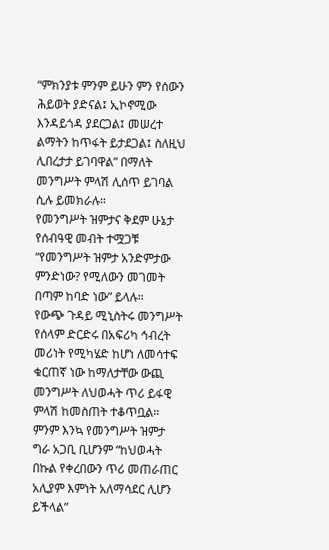“ምክንያቱ ምንም ይሁን ምን የሰውን ሕይወት ያድናል፤ ኢኮኖሚው እንዳይጎዳ ያደርጋል፤ መሠረተ ልማትን ከጥፋት ይታደጋል፤ ስለዚህ ሊበረታታ ይገባዋል” በማለት መንግሥት ምላሽ ሊሰጥ ይገባል ሲሉ ይመክራሉ።
የመንግሥት ዝምታና ቅደም ሁኔታ
የሰብዓዊ መብት ተሟጋቹ “የመንግሥት ዝምታ አንድምታው ምንድነው? የሚለውን መገመት በጣም ከባድ ነው” ይላሉ።
የውጭ ጉዳይ ሚኒስትሩ መንግሥት የሰላም ድርድሩ በአፍሪካ ኅብረት መሪነት የሚካሄድ ከሆነ ለመሳተፍ ቁርጠኛ ነው ከማለታቸው ውጪ መንግሥት ለህወሓት ጥሪ ይፋዊ ምላሽ ከመስጠት ተቆጥቧል።
ምንም እንኳ የመንግሥት ዝምታ ግራ አጋቢ ቢሆንም “ከህወሓት በኩል የቀረበውን ጥሪ መጠራጠር አሊያም እምነት አለማሳደር ሊሆን ይችላል”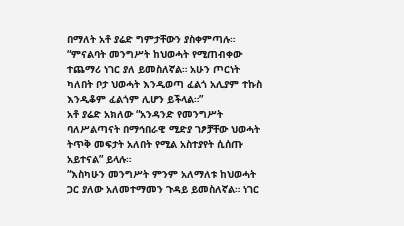በማለት አቶ ያሬድ ግምታቸውን ያስቀምጣሉ።
“ምናልባት መንግሥት ከህወሓት የሚጠብቀው ተጨማሪ ነገር ያለ ይመስለኛል። አሁን ጦርነት ካለበት ቦታ ህወሓት እንዲወጣ ፈልጎ አሊያም ተኩስ እንዲቆም ፈልጎም ሊሆን ይችላል።”
አቶ ያሬድ አክለው “አንዳንድ የመንግሥት ባለሥልጣናት በማኅበራዊ ሚድያ ገፆቻቸው ህወሓት ትጥቅ መፍታት አለበት የሚል አስተያየት ሲሰጡ አይተናል” ይላሉ።
“እስካሁን መንግሥት ምንም አለማለቱ ከህወሓት ጋር ያለው አለመተማመን ጉዳይ ይመስለኛል። ነገር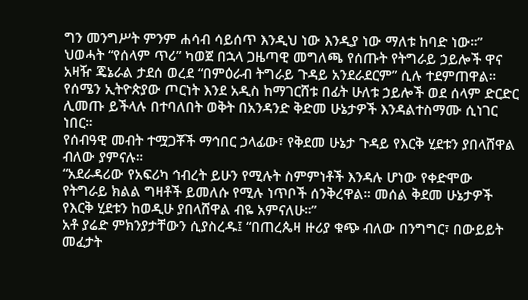ግን መንግሥት ምንም ሐሳብ ሳይሰጥ እንዲህ ነው እንዲያ ነው ማለቱ ከባድ ነው።”
ህወሓት “የሰላም ጥሪ” ካወጀ በኋላ ጋዜጣዊ መግለጫ የሰጡት የትግራይ ኃይሎች ዋና አዛዥ ጄኔራል ታደሰ ወረደ “በምዕራብ ትግራይ ጉዳይ አንደራደርም” ሲሉ ተደምጠዋል።
የሰሜን ኢትዮጵያው ጦርነት እንደ አዲስ ከማገርሸቱ በፊት ሁለቱ ኃይሎች ወደ ሰላም ድርድር ሊመጡ ይችላሉ በተባለበት ወቅት በአንዳንድ ቅድመ ሁኔታዎች እንዳልተስማሙ ሲነገር ነበር።
የሰብዓዊ መብት ተሟጋቾች ማኅበር ኃላፊው፣ የቅደመ ሁኔታ ጉዳይ የእርቅ ሂደቱን ያበላሸዋል ብለው ያምናሉ።
“አደራዳሪው የአፍሪካ ኅብረት ይሁን የሚሉት ስምምነቶች እንዳሉ ሆነው የቀድሞው የትግራይ ክልል ግዛቶች ይመለሱ የሚሉ ነጥቦች ሰንቅረዋል። መሰል ቅደመ ሁኔታዎች የእርቅ ሂደቱን ከወዲሁ ያበላሸዋል ብዬ አምናለሁ።”
አቶ ያሬድ ምክንያታቸውን ሲያስረዱ፤ “በጠረጴዛ ዙሪያ ቁጭ ብለው በንግግር፣ በውይይት መፈታት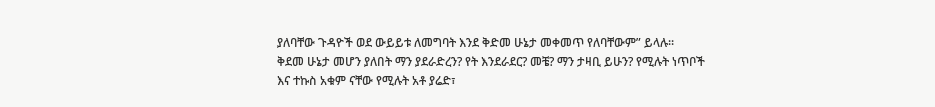ያለባቸው ጉዳዮች ወደ ውይይቱ ለመግባት እንደ ቅድመ ሁኔታ መቀመጥ የለባቸውም” ይላሉ።
ቅደመ ሁኔታ መሆን ያለበት ማን ያደራድረን? የት እንደራደር? መቼ? ማን ታዛቢ ይሁን? የሚሉት ነጥቦች እና ተኩስ አቁም ናቸው የሚሉት አቶ ያሬድ፣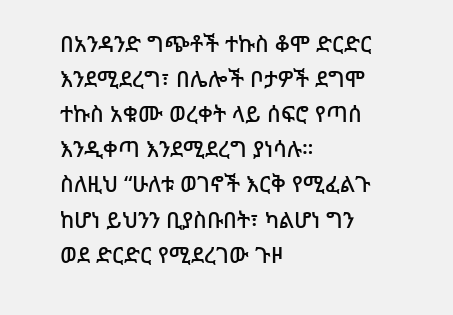በአንዳንድ ግጭቶች ተኩስ ቆሞ ድርድር እንደሚደረግ፣ በሌሎች ቦታዎች ደግሞ ተኩስ አቁሙ ወረቀት ላይ ሰፍሮ የጣሰ እንዲቀጣ እንደሚደረግ ያነሳሉ።
ስለዚህ “ሁለቱ ወገኖች እርቅ የሚፈልጉ ከሆነ ይህንን ቢያስቡበት፣ ካልሆነ ግን ወደ ድርድር የሚደረገው ጉዞ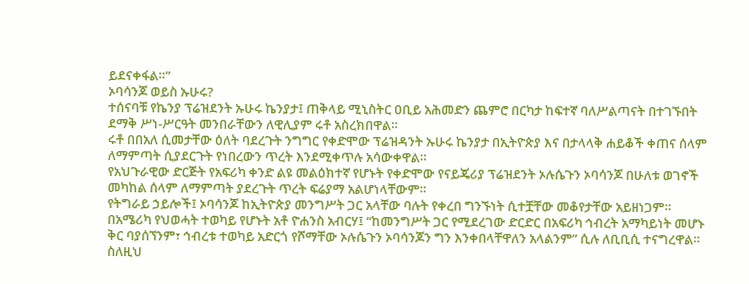ይደናቀፋል።”
ኦባሳንጆ ወይስ ኡሁሩ?
ተሰናባቹ የኬንያ ፕሬዝደንት ኡሁሩ ኬንያታ፤ ጠቅላይ ሚኒስትር ዐቢይ አሕመድን ጨምሮ በርካታ ከፍተኛ ባለሥልጣናት በተገኙበት ደማቅ ሥነ-ሥርዓት መንበራቸውን ለዊሊያም ሩቶ አስረክበዋል።
ሩቶ በበአለ ሲመታቸው ዕለት ባደረጉት ንግግር የቀድሞው ፕሬዝዳንት ኡሁሩ ኬንያታ በኢትዮጵያ እና በታላላቅ ሐይቆች ቀጠና ሰላም ለማምጣት ሲያደርጉት የነበረውን ጥረት እንደሚቀጥሉ አሳውቀዋል።
የአህጉራዊው ድርጅት የአፍሪካ ቀንድ ልዩ መልዕክተኛ የሆኑት የቀድሞው የናይጄሪያ ፕሬዝደንት ኦሉሴጉን ኦባሳንጆ በሁለቱ ወገኖች መካከል ሰላም ለማምጣት ያደረጉት ጥረት ፍሬያማ አልሆነላቸውም።
የትግራይ ኃይሎች፤ ኦባሳንጆ ከኢትዮጵያ መንግሥት ጋር አላቸው ባሉት የቀረበ ግንኙነት ሲተቿቸው መቆየታቸው አይዘነጋም።
በአሜሪካ የህወሓት ተወካይ የሆኑት አቶ ዮሐንስ አብርሃ፤ “ከመንግሥት ጋር የሚደረገው ድርድር በአፍሪካ ኅብረት አማካይነት መሆኑ ቅር ባያሰኘንም፣ ኅብረቱ ተወካይ አድርጎ የሾማቸው ኦሉሴጉን ኦባሳንጆን ግን እንቀበላቸዋለን አላልንም” ሲሉ ለቢቢሲ ተናግረዋል።
ስለዚህ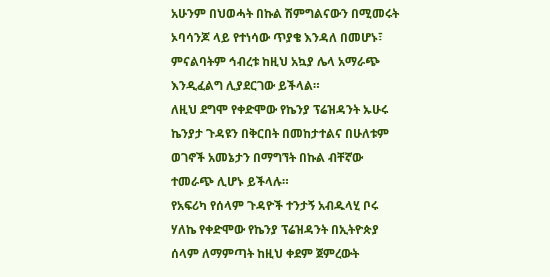አሁንም በህወሓት በኩል ሽምግልናውን በሚመሩት ኦባሳንጆ ላይ የተነሳው ጥያቄ እንዳለ በመሆኑ፣ ምናልባትም ኅብረቱ ከዚህ አኳያ ሌላ አማራጭ እንዲፈልግ ሊያደርገው ይችላል።
ለዚህ ደግሞ የቀድሞው የኬንያ ፕሬዝዳንት ኡሁሩ ኬንያታ ጉዳዩን በቅርበት በመከታተልና በሁለቱም ወገኖች አመኔታን በማግኘት በኩል ብቸኛው ተመራጭ ሊሆኑ ይችላሉ።
የአፍሪካ የሰላም ጉዳዮች ተንታኝ አብዱላሂ ቦሩ ሃለኬ የቀድሞው የኬንያ ፕሬዝዳንት በኢትዮጵያ ሰላም ለማምጣት ከዚህ ቀደም ጀምረውት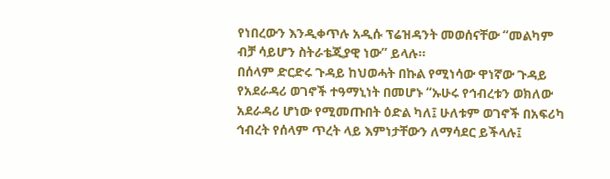የነበረውን እንዲቀጥሉ አዲሱ ፕሬዝዳንት መወሰናቸው “መልካም ብቻ ሳይሆን ስትራቴጂያዊ ነው” ይላሉ።
በሰላም ድርድሩ ጉዳይ ከህወሓት በኩል የሚነሳው ዋነኛው ጉዳይ የአደራዳሪ ወገኖች ተዓማኒነት በመሆኑ “ኡሁሩ የኅብረቱን ወክለው አደራዳሪ ሆነው የሚመጡበት ዕድል ካለ፤ ሁለቱም ወገኖች በአፍሪካ ኅብረት የሰላም ጥረት ላይ እምነታቸውን ለማሳደር ይችላሉ፤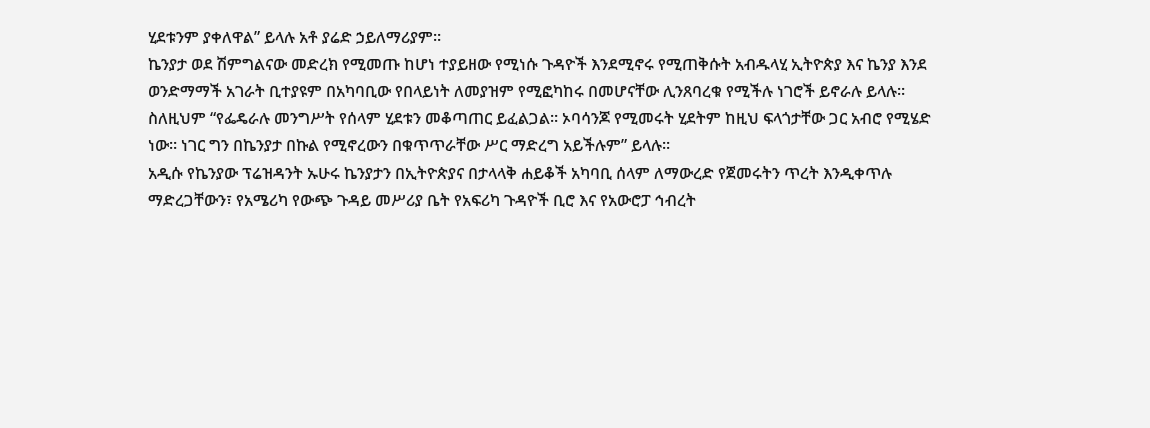ሂደቱንም ያቀለዋል” ይላሉ አቶ ያሬድ ኃይለማሪያም።
ኬንያታ ወደ ሽምግልናው መድረክ የሚመጡ ከሆነ ተያይዘው የሚነሱ ጉዳዮች እንደሚኖሩ የሚጠቅሱት አብዱላሂ ኢትዮጵያ እና ኬንያ እንደ ወንድማማች አገራት ቢተያዩም በአካባቢው የበላይነት ለመያዝም የሚፎካከሩ በመሆናቸው ሊንጸባረቁ የሚችሉ ነገሮች ይኖራሉ ይላሉ።
ስለዚህም “የፌዴራሉ መንግሥት የሰላም ሂደቱን መቆጣጠር ይፈልጋል። ኦባሳንጆ የሚመሩት ሂደትም ከዚህ ፍላጎታቸው ጋር አብሮ የሚሄድ ነው። ነገር ግን በኬንያታ በኩል የሚኖረውን በቁጥጥራቸው ሥር ማድረግ አይችሉም” ይላሉ።
አዲሱ የኬንያው ፕሬዝዳንት ኡሁሩ ኬንያታን በኢትዮጵያና በታላላቅ ሐይቆች አካባቢ ሰላም ለማውረድ የጀመሩትን ጥረት እንዲቀጥሉ ማድረጋቸውን፣ የአሜሪካ የውጭ ጉዳይ መሥሪያ ቤት የአፍሪካ ጉዳዮች ቢሮ እና የአውሮፓ ኅብረት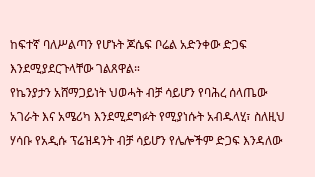ከፍተኛ ባለሥልጣን የሆኑት ጆሴፍ ቦሬል አድንቀው ድጋፍ እንደሚያደርጉላቸው ገልጸዋል።
የኬንያታን አሸማጋይነት ህወሓት ብቻ ሳይሆን የባሕረ ሰላጤው አገራት እና አሜሪካ እንደሚደግፉት የሚያነሱት አብዱላሂ፣ ስለዚህ ሃሳቡ የአዲሱ ፕሬዝዳንት ብቻ ሳይሆን የሌሎችም ድጋፍ እንዳለው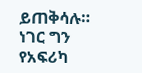ይጠቅሳሉ።
ነገር ግን የአፍሪካ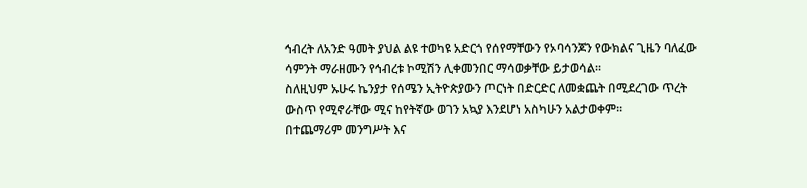ኅብረት ለአንድ ዓመት ያህል ልዩ ተወካዩ አድርጎ የሰየማቸውን የኦባሳንጆን የውክልና ጊዜን ባለፈው ሳምንት ማራዘሙን የኅብረቱ ኮሚሽን ሊቀመንበር ማሳወቃቸው ይታወሳል።
ስለዚህም ኡሁሩ ኬንያታ የሰሜን ኢትዮጵያውን ጦርነት በድርድር ለመቋጨት በሚደረገው ጥረት ውስጥ የሚኖራቸው ሚና ከየትኛው ወገን አኳያ እንደሆነ አስካሁን አልታወቀም።
በተጨማሪም መንግሥት እና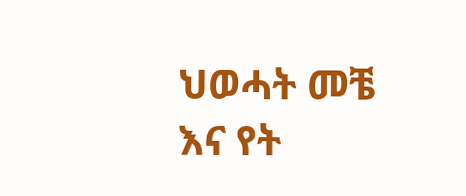ህወሓት መቼ እና የት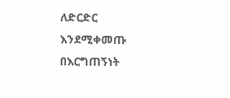ለድርድር እንደሚቀመጡ በእርግጠኝነት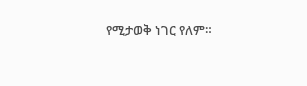የሚታወቅ ነገር የለም።